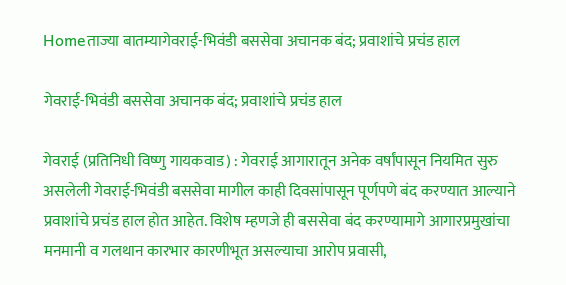Homeताज्या बातम्यागेवराई-भिवंडी बससेवा अचानक बंद; प्रवाशांचे प्रचंड हाल

गेवराई-भिवंडी बससेवा अचानक बंद; प्रवाशांचे प्रचंड हाल

गेवराई (प्रतिनिधी विष्णु गायकवाड) : गेवराई आगारातून अनेक वर्षांपासून नियमित सुरु असलेली गेवराई-भिवंडी बससेवा मागील काही दिवसांपासून पूर्णपणे बंद करण्यात आल्याने प्रवाशांचे प्रचंड हाल होत आहेत. विशेष म्हणजे ही बससेवा बंद करण्यामागे आगारप्रमुखांचा मनमानी व गलथान कारभार कारणीभूत असल्याचा आरोप प्रवासी,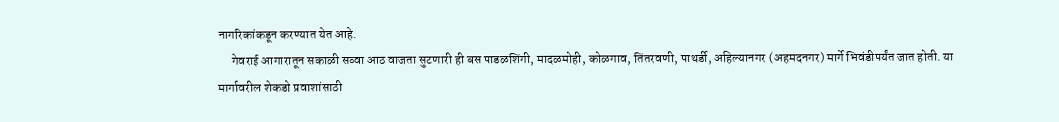नागरिकांकडून करण्यात येत आहे.
     गेवराई आगारातून सकाळी सव्वा आठ वाजता सुटणारी ही बस पाडळशिंगी, मादळमोही, कोळगाव, तिंतरवणी, पाथर्डी, अहिल्यानगर (अहमदनगर) मार्गे भिवंडीपर्यंत जात होती. या मार्गावरील शेकडो प्रवाशांसाठी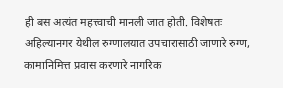ही बस अत्यंत महत्त्वाची मानली जात होती. विशेषतः अहिल्यानगर येथील रुग्णालयात उपचारासाठी जाणारे रुग्ण, कामानिमित्त प्रवास करणारे नागरिक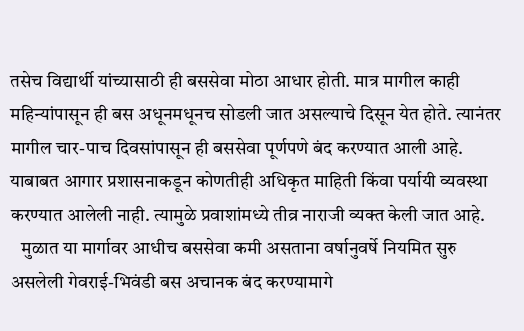तसेच विद्यार्थी यांच्यासाठी ही बससेवा मोठा आधार होती. मात्र मागील काही महिन्यांपासून ही बस अधूनमधूनच सोडली जात असल्याचे दिसून येत होते. त्यानंतर मागील चार-पाच दिवसांपासून ही बससेवा पूर्णपणे बंद करण्यात आली आहे. याबाबत आगार प्रशासनाकडून कोणतीही अधिकृत माहिती किंवा पर्यायी व्यवस्था करण्यात आलेली नाही. त्यामुळे प्रवाशांमध्ये तीव्र नाराजी व्यक्त केली जात आहे.
   मुळात या मार्गावर आधीच बससेवा कमी असताना वर्षानुवर्षे नियमित सुरु असलेली गेवराई-भिवंडी बस अचानक बंद करण्यामागे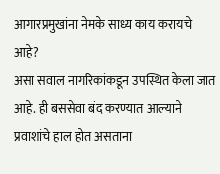आगारप्रमुखांना नेमके साध्य काय करायचे आहे?
असा सवाल नागरिकांकडून उपस्थित केला जात आहे. ही बससेवा बंद करण्यात आल्याने प्रवाशांचे हाल होत असताना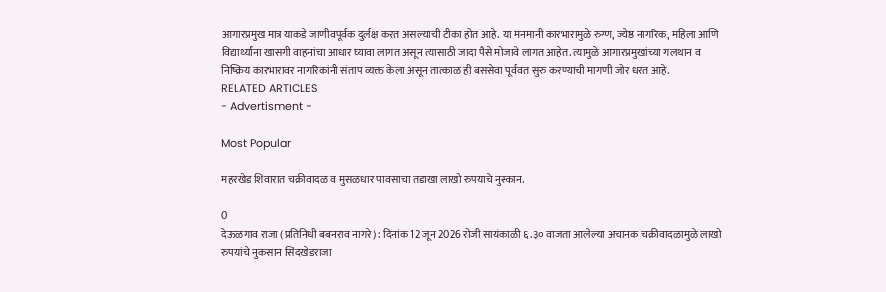आगारप्रमुख मात्र याकडे जाणीवपूर्वक दुर्लक्ष करत असल्याची टीका होत आहे. या मनमानी कारभारामुळे रुग्ण, ज्येष्ठ नागरिक, महिला आणि विद्यार्थ्यांना खासगी वाहनांचा आधार घ्यावा लागत असून त्यासाठी जादा पैसे मोजावे लागत आहेत. त्यामुळे आगारप्रमुखांच्या गलथान व निष्क्रिय कारभारावर नागरिकांनी संताप व्यक्त केला असून तात्काळ ही बससेवा पूर्ववत सुरु करण्याची मागणी जोर धरत आहे.
RELATED ARTICLES
- Advertisment -

Most Popular

महरखेड शिवारात चक्रीवादळ व मुसळधार पावसाचा तडाखा लाखो रुपयाचे नुस्कान.

0
देऊळगाव राजा (प्रतिनिधी बबनराव नागरे) : दिनांक 12 जून 2026 रोजी सायंकाळी ६.३० वाजता आलेल्या अचानक चक्रीवादळामुळे लाखो रुपयांचे नुकसान सिंदखेडराजा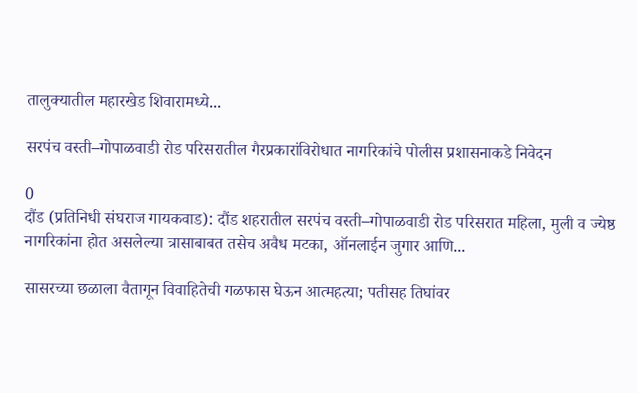तालुक्यातील महारखेड शिवारामध्ये...

सरपंच वस्ती–गोपाळवाडी रोड परिसरातील गैरप्रकारांविरोधात नागरिकांचे पोलीस प्रशासनाकडे निवेदन

0
दौंड (प्रतिनिधी संघराज गायकवाड): दौंड शहरातील सरपंच वस्ती–गोपाळवाडी रोड परिसरात महिला, मुली व ज्येष्ठ नागरिकांना होत असलेल्या त्रासाबाबत तसेच अवैध मटका, ऑनलाईन जुगार आणि...

सासरच्या छळाला वैतागून विवाहितेची गळफास घेऊन आत्महत्या; पतीसह तिघांवर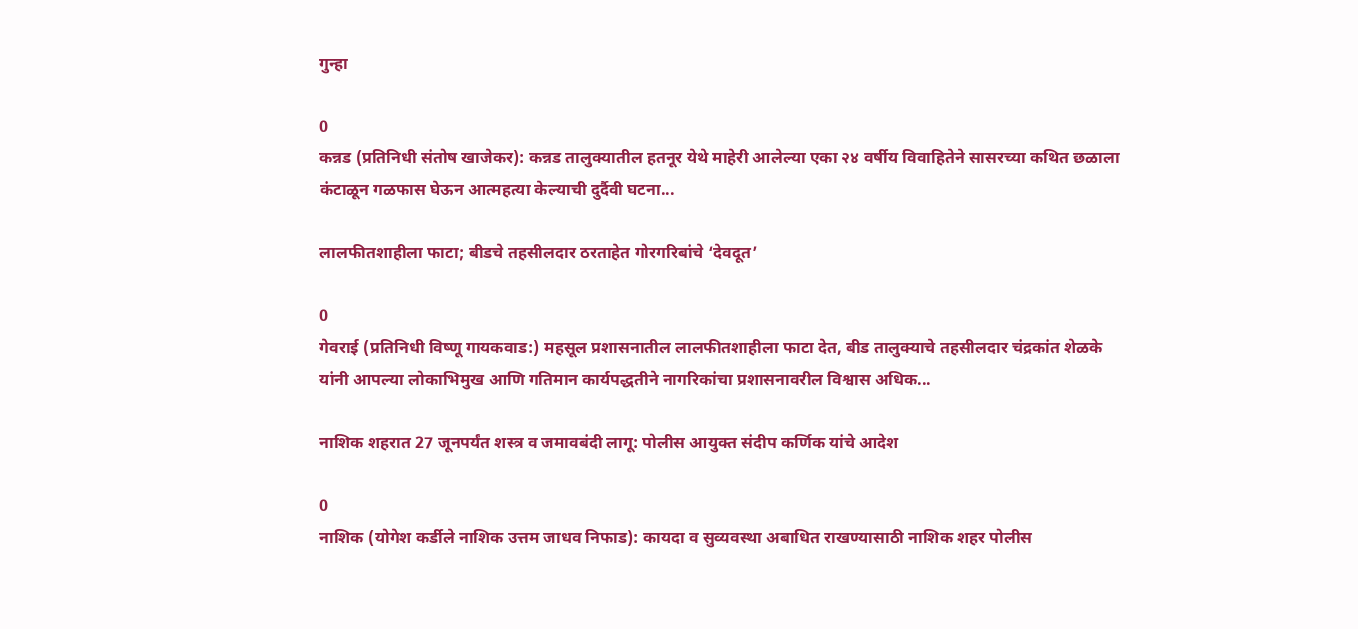गुन्हा

0
कन्नड (प्रतिनिधी संतोष खाजेकर): कन्नड तालुक्यातील हतनूर येथे माहेरी आलेल्या एका २४ वर्षीय विवाहितेने सासरच्या कथित छळाला कंटाळून गळफास घेऊन आत्महत्या केल्याची दुर्दैवी घटना...

लालफीतशाहीला फाटा; बीडचे तहसीलदार ठरताहेत गोरगरिबांचे ‘देवदूत’

0
गेवराई (प्रतिनिधी विष्णू गायकवाड:) महसूल प्रशासनातील लालफीतशाहीला फाटा देत, बीड तालुक्याचे तहसीलदार चंद्रकांत शेळके यांनी आपल्या लोकाभिमुख आणि गतिमान कार्यपद्धतीने नागरिकांचा प्रशासनावरील विश्वास अधिक...

नाशिक शहरात 27 जूनपर्यंत शस्त्र व जमावबंदी लागू: पोलीस आयुक्त संदीप कर्णिक यांचे आदेश

0
नाशिक (योगेश कर्डीले नाशिक उत्तम जाधव निफाड): कायदा व सुव्यवस्था अबाधित राखण्यासाठी नाशिक शहर पोलीस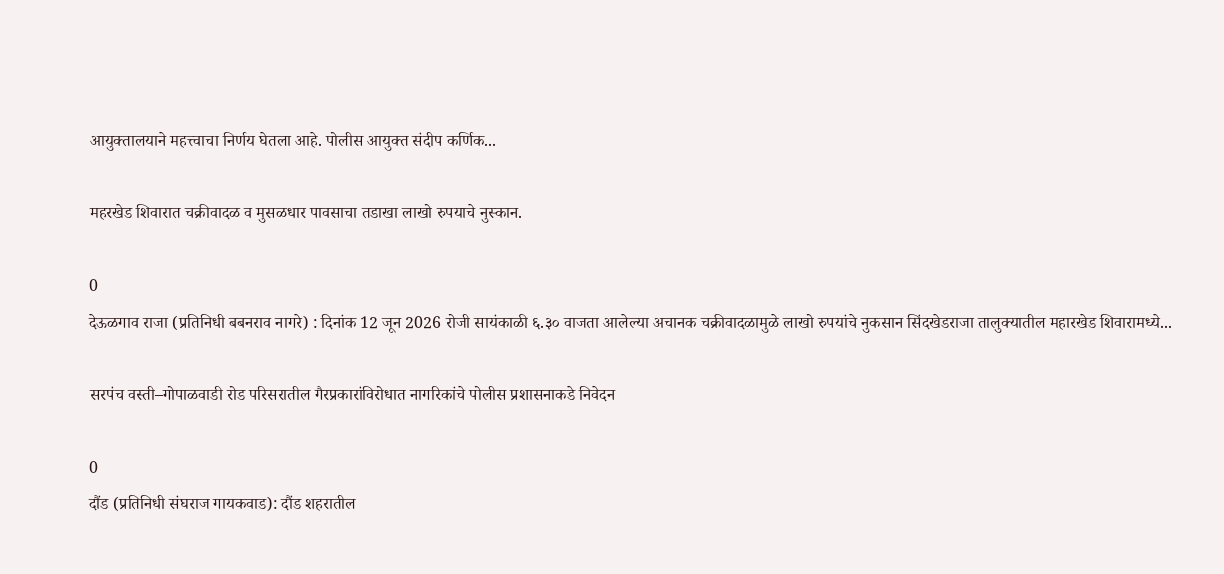आयुक्तालयाने महत्त्वाचा निर्णय घेतला आहे. पोलीस आयुक्त संदीप कर्णिक...

महरखेड शिवारात चक्रीवादळ व मुसळधार पावसाचा तडाखा लाखो रुपयाचे नुस्कान.

0
देऊळगाव राजा (प्रतिनिधी बबनराव नागरे) : दिनांक 12 जून 2026 रोजी सायंकाळी ६.३० वाजता आलेल्या अचानक चक्रीवादळामुळे लाखो रुपयांचे नुकसान सिंदखेडराजा तालुक्यातील महारखेड शिवारामध्ये...

सरपंच वस्ती–गोपाळवाडी रोड परिसरातील गैरप्रकारांविरोधात नागरिकांचे पोलीस प्रशासनाकडे निवेदन

0
दौंड (प्रतिनिधी संघराज गायकवाड): दौंड शहरातील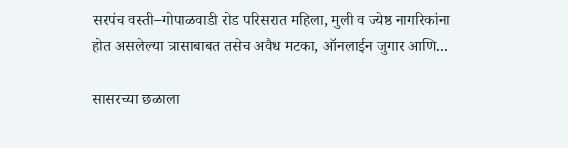सरपंच वस्ती–गोपाळवाडी रोड परिसरात महिला, मुली व ज्येष्ठ नागरिकांना होत असलेल्या त्रासाबाबत तसेच अवैध मटका, ऑनलाईन जुगार आणि...

सासरच्या छळाला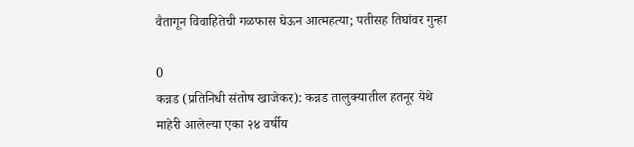वैतागून विवाहितेची गळफास घेऊन आत्महत्या; पतीसह तिघांवर गुन्हा

0
कन्नड (प्रतिनिधी संतोष खाजेकर): कन्नड तालुक्यातील हतनूर येथे माहेरी आलेल्या एका २४ वर्षीय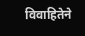विवाहितेने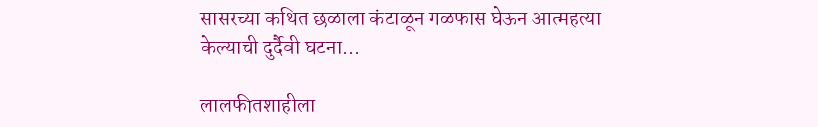सासरच्या कथित छळाला कंटाळून गळफास घेऊन आत्महत्या केल्याची दुर्दैवी घटना...

लालफीतशाहीला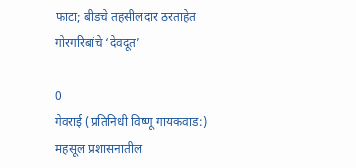फाटा; बीडचे तहसीलदार ठरताहेत गोरगरिबांचे ‘देवदूत’

0
गेवराई (प्रतिनिधी विष्णू गायकवाड:) महसूल प्रशासनातील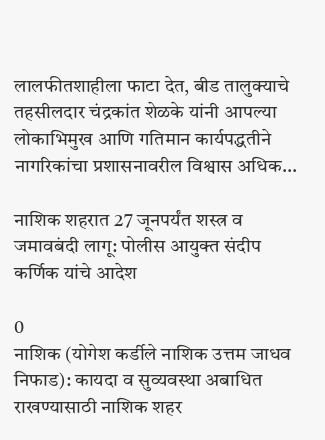लालफीतशाहीला फाटा देत, बीड तालुक्याचे तहसीलदार चंद्रकांत शेळके यांनी आपल्या लोकाभिमुख आणि गतिमान कार्यपद्धतीने नागरिकांचा प्रशासनावरील विश्वास अधिक...

नाशिक शहरात 27 जूनपर्यंत शस्त्र व जमावबंदी लागू: पोलीस आयुक्त संदीप कर्णिक यांचे आदेश

0
नाशिक (योगेश कर्डीले नाशिक उत्तम जाधव निफाड): कायदा व सुव्यवस्था अबाधित राखण्यासाठी नाशिक शहर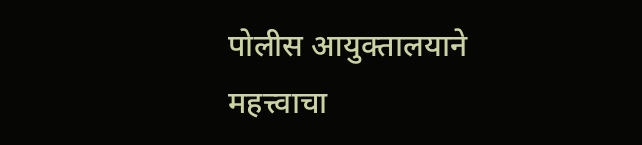पोलीस आयुक्तालयाने महत्त्वाचा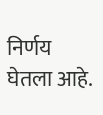निर्णय घेतला आहे.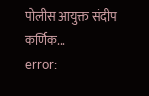पोलीस आयुक्त संदीप कर्णिक...
error: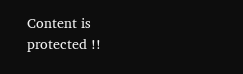Content is protected !!